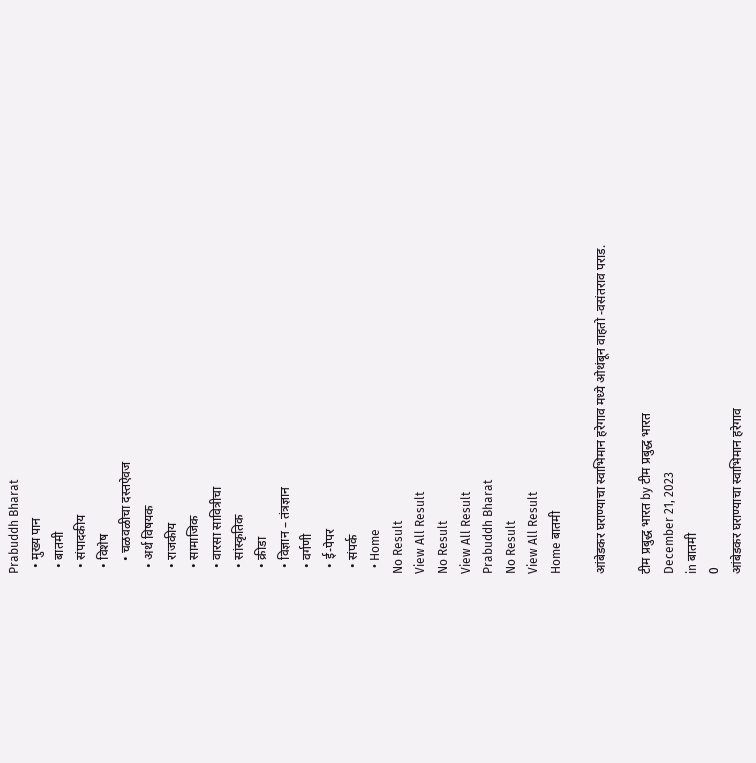Prabuddh Bharat
  • मुख्य पान
  • बातमी
  • संपादकीय
  • विशेष
    • चळवळीचा दस्तऐवज
  • अर्थ विषयक
  • राजकीय
  • सामाजिक
  • वारसा सावित्रीचा
  • सांस्कृतिक
  • क्रीडा
  • विज्ञान – तंत्रज्ञान
  • वर्गणी
  • ई-पेपर
  • संपर्क
  • Home
No Result
View All Result
No Result
View All Result
Prabuddh Bharat
No Result
View All Result
Home बातमी

आंबेडकर घराण्याचा स्वाभिमान हरेगाव मध्ये ओथंबून वाहतो -वसंतराव पराड.

टीम प्रबुद्ध भारत by टीम प्रबुद्ध भारत
December 21, 2023
in बातमी
0
आंबेडकर घराण्याचा स्वाभिमान हरेगाव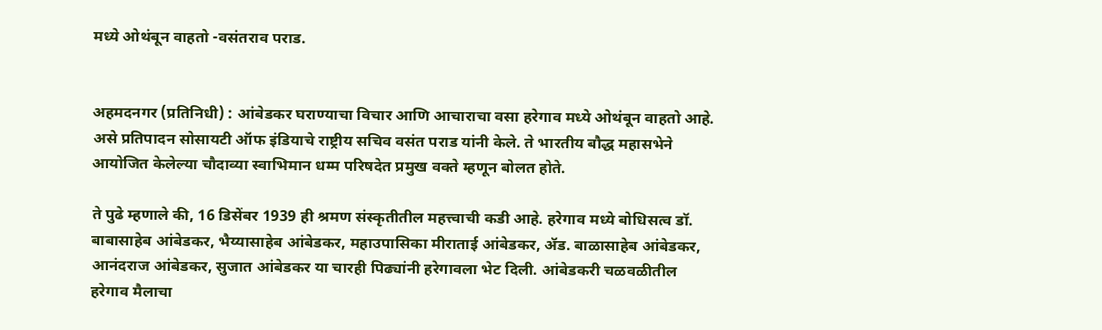मध्ये ओथंबून वाहतो -वसंतराव पराड.


अहमदनगर (प्रतिनिधी) : आंबेडकर घराण्याचा विचार आणि आचाराचा वसा हरेगाव मध्ये ओथंबून वाहतो आहे. असे प्रतिपादन सोसायटी ऑफ इंडियाचे राष्ट्रीय सचिव वसंत पराड यांनी केले. ते भारतीय बौद्ध महासभेने आयोजित केलेल्या चौदाव्या स्वाभिमान धम्म परिषदेत प्रमुख वक्ते म्हणून बोलत होते.

ते पुढे म्हणाले की, 16 डिसेंबर 1939 ही श्रमण संस्कृतीतील महत्त्वाची कडी आहे. हरेगाव मध्ये बोधिसत्व डॉ. बाबासाहेब आंबेडकर, भैय्यासाहेब आंबेडकर, महाउपासिका मीराताई आंबेडकर, ॲड. बाळासाहेब आंबेडकर, आनंदराज आंबेडकर, सुजात आंबेडकर या चारही पिढ्यांनी हरेगावला भेट दिली. आंबेडकरी चळवळीतील हरेगाव मैलाचा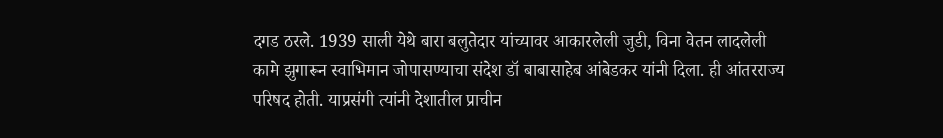दगड ठरले. 1939 साली येथे बारा बलुतेदार यांच्यावर आकारलेली जुडी, विना वेतन लादलेली कामे झुगारून स्वाभिमान जोपासण्याचा संदेश डॉ बाबासाहेब आंबेडकर यांनी दिला. ही आंतरराज्य परिषद होती. याप्रसंगी त्यांनी देशातील प्राचीन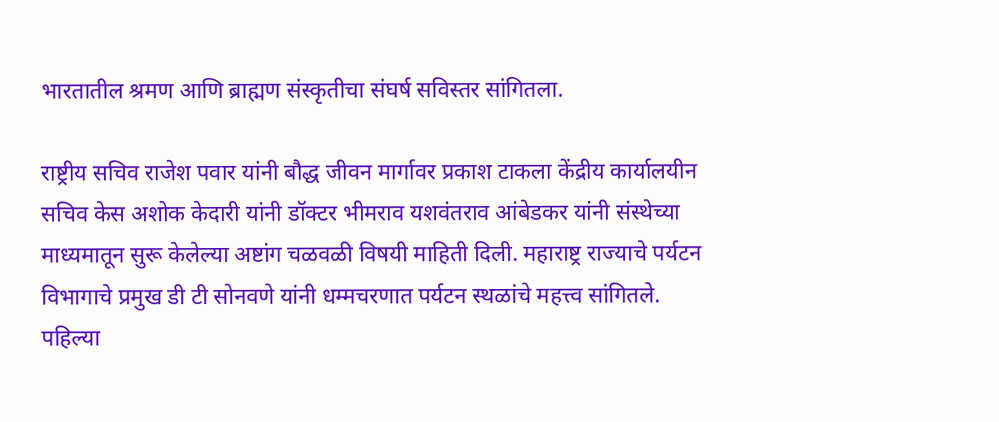भारतातील श्रमण आणि ब्राह्मण संस्कृतीचा संघर्ष सविस्तर सांगितला.

राष्ट्रीय सचिव राजेश पवार यांनी बौद्ध जीवन मार्गावर प्रकाश टाकला केंद्रीय कार्यालयीन सचिव केस अशोक केदारी यांनी डॉक्टर भीमराव यशवंतराव आंबेडकर यांनी संस्थेच्या माध्यमातून सुरू केलेल्या अष्टांग चळवळी विषयी माहिती दिली. महाराष्ट्र राज्याचे पर्यटन विभागाचे प्रमुख डी टी सोनवणे यांनी धम्मचरणात पर्यटन स्थळांचे महत्त्व सांगितले. पहिल्या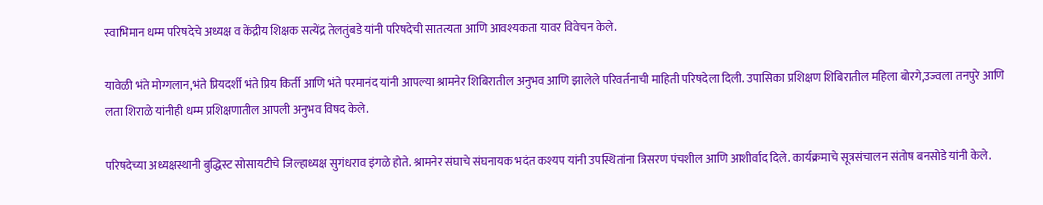स्वाभिमान धम्म परिषदेचे अध्यक्ष व केंद्रीय शिक्षक सत्येंद्र तेलतुंबडे यांनी परिषदेची सातत्यता आणि आवश्यकता यावर विवेचन केले.

यावेळी भंते मोग्गलान,भंते प्रियदर्शी भंते प्रिय किर्ती आणि भंते परमानंद यांनी आपल्या श्रामनेर शिबिरातील अनुभव आणि झालेले परिवर्तनाची माहिती परिषदेला दिली. उपासिका प्रशिक्षण शिबिरातील महिला बोरगे,उज्वला तनपुरे आणि लता शिराळे यांनीही धम्म प्रशिक्षणातील आपली अनुभव विषद केले.

परिषदेच्या अध्यक्षस्थानी बुद्धिस्ट सोसायटीचे जिल्हाध्यक्ष सुगंधराव इंगळे होते. श्रामनेर संघाचे संघनायक भदंत कश्यप यांनी उपस्थितांना त्रिसरण पंचशील आणि आशीर्वाद दिले. कार्यक्रमाचे सूत्रसंचालन संतोष बनसोडे यांनी केले.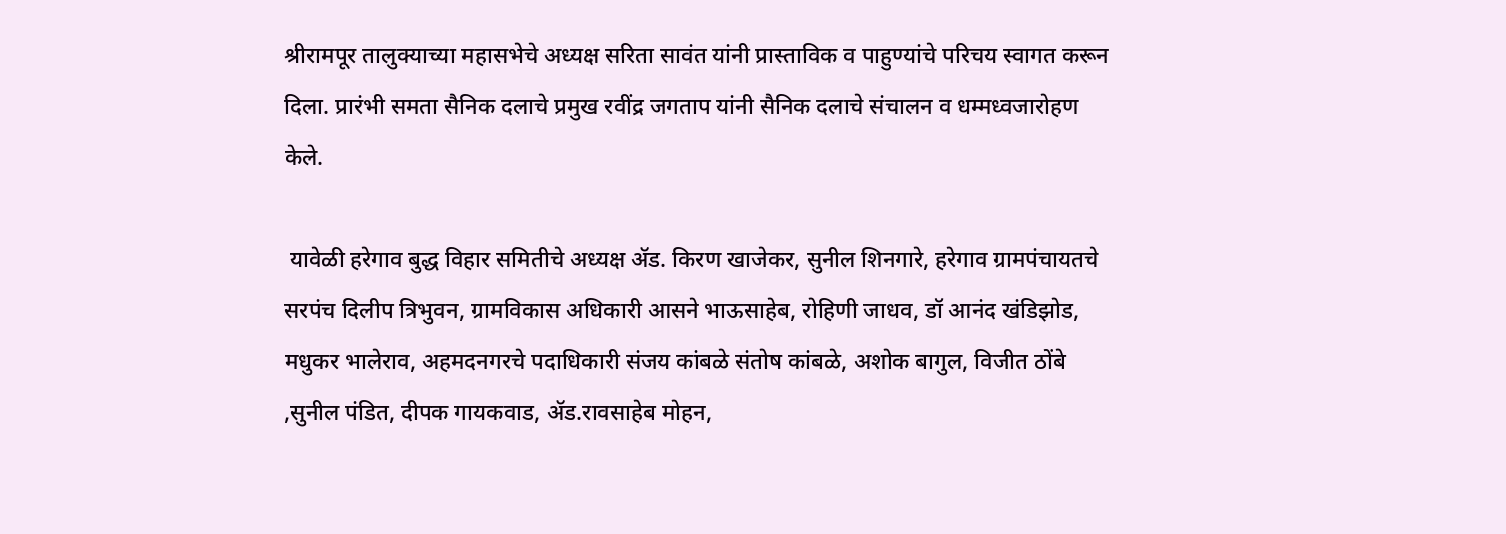श्रीरामपूर तालुक्याच्या महासभेचे अध्यक्ष सरिता सावंत यांनी प्रास्ताविक व पाहुण्यांचे परिचय स्वागत करून दिला. प्रारंभी समता सैनिक दलाचे प्रमुख रवींद्र जगताप यांनी सैनिक दलाचे संचालन व धम्मध्वजारोहण केले.

 यावेळी हरेगाव बुद्ध विहार समितीचे अध्यक्ष ॲड. किरण खाजेकर, सुनील शिनगारे, हरेगाव ग्रामपंचायतचे सरपंच दिलीप त्रिभुवन, ग्रामविकास अधिकारी आसने भाऊसाहेब, रोहिणी जाधव, डॉ आनंद खंडिझोड, मधुकर भालेराव, अहमदनगरचे पदाधिकारी संजय कांबळे संतोष कांबळे, अशोक बागुल, विजीत ठोंबे ,सुनील पंडित, दीपक गायकवाड, ॲड.रावसाहेब मोहन,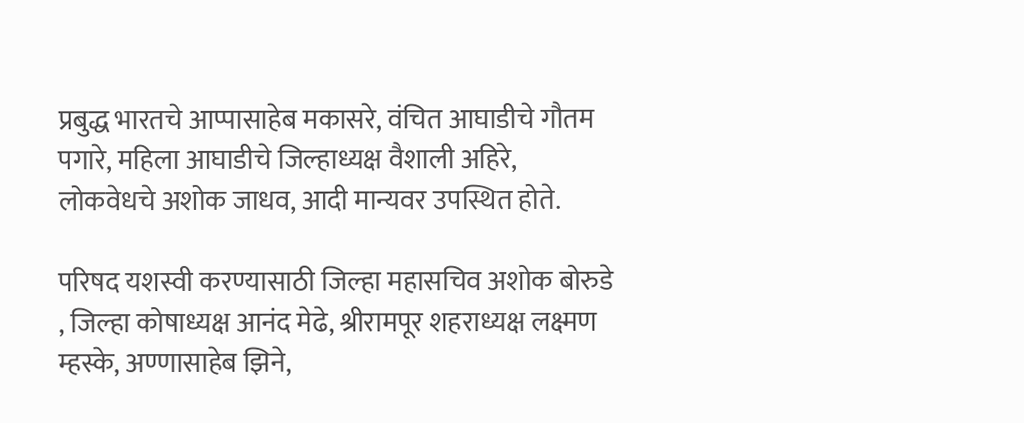प्रबुद्ध भारतचे आप्पासाहेब मकासरे, वंचित आघाडीचे गौतम पगारे, महिला आघाडीचे जिल्हाध्यक्ष वैशाली अहिरे, लोकवेधचे अशोक जाधव, आदी मान्यवर उपस्थित होते.

परिषद यशस्वी करण्यासाठी जिल्हा महासचिव अशोक बोरुडे , जिल्हा कोषाध्यक्ष आनंद मेढे, श्रीरामपूर शहराध्यक्ष लक्ष्मण म्हस्के, अण्णासाहेब झिने,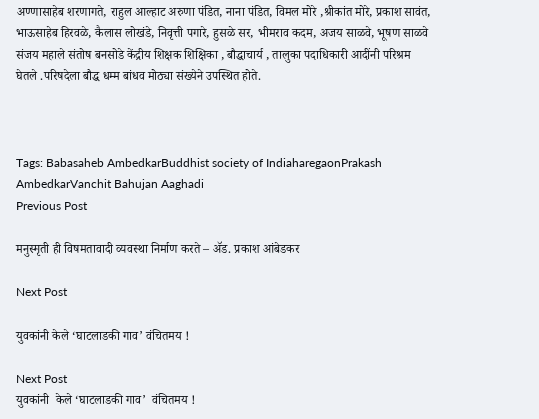अण्णासाहेब शरणागते, राहुल आल्हाट अरुणा पंडित, नाना पंडित, विमल मोरे ,श्रीकांत मोरे, प्रकाश सावंत, भाऊसाहेब हिरवळे, कैलास लोखंडे, निवृत्ती पगारे, हुसळे सर, भीमराव कदम, अजय साळवे, भूषण साळवे संजय महाले संतोष बनसोडे केंद्रीय शिक्षक शिक्षिका , बौद्धाचार्य , तालुका पदाधिकारी आदींनी परिश्रम घेतले .परिषदेला बौद्ध धम्म बांधव मोठ्या संख्येने उपस्थित होते.



Tags: Babasaheb AmbedkarBuddhist society of IndiaharegaonPrakash AmbedkarVanchit Bahujan Aaghadi
Previous Post

मनुस्मृती ही विषमतावादी व्यवस्था निर्माण करते – ॲड. प्रकाश आंबेडकर

Next Post

युवकांनी केले ‘घाटलाडकी गाव’ वंचितमय !

Next Post
युवकांनी  केले ‘घाटलाडकी गाव’  वंचितमय !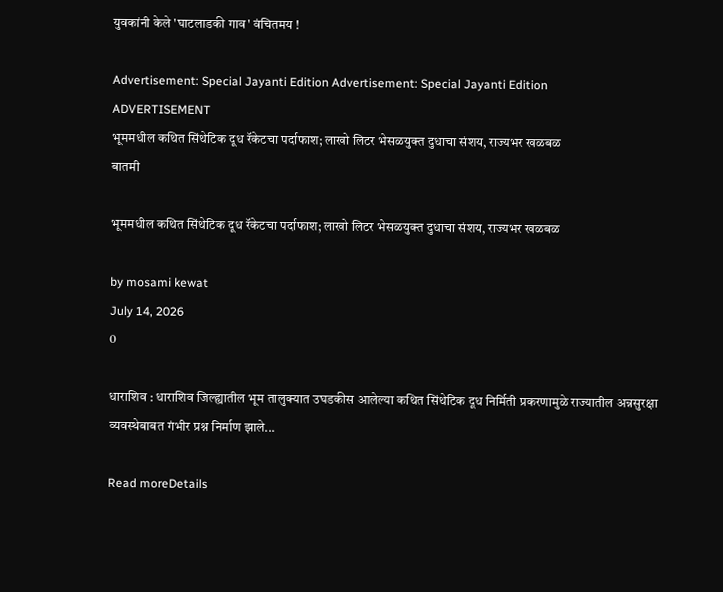युवकांनी केले 'घाटलाडकी गाव' वंचितमय !

Advertisement: Special Jayanti Edition Advertisement: Special Jayanti Edition
ADVERTISEMENT
भूममधील कथित सिंथेटिक दूध रॅकेटचा पर्दाफाश; लाखो लिटर भेसळयुक्त दुधाचा संशय, राज्यभर खळबळ
बातमी

भूममधील कथित सिंथेटिक दूध रॅकेटचा पर्दाफाश; लाखो लिटर भेसळयुक्त दुधाचा संशय, राज्यभर खळबळ

by mosami kewat
July 14, 2026
0

धाराशिव : धाराशिव जिल्ह्यातील भूम तालुक्यात उघडकीस आलेल्या कथित सिंथेटिक दूध निर्मिती प्रकरणामुळे राज्यातील अन्नसुरक्षा व्यवस्थेबाबत गंभीर प्रश्न निर्माण झाले...

Read moreDetails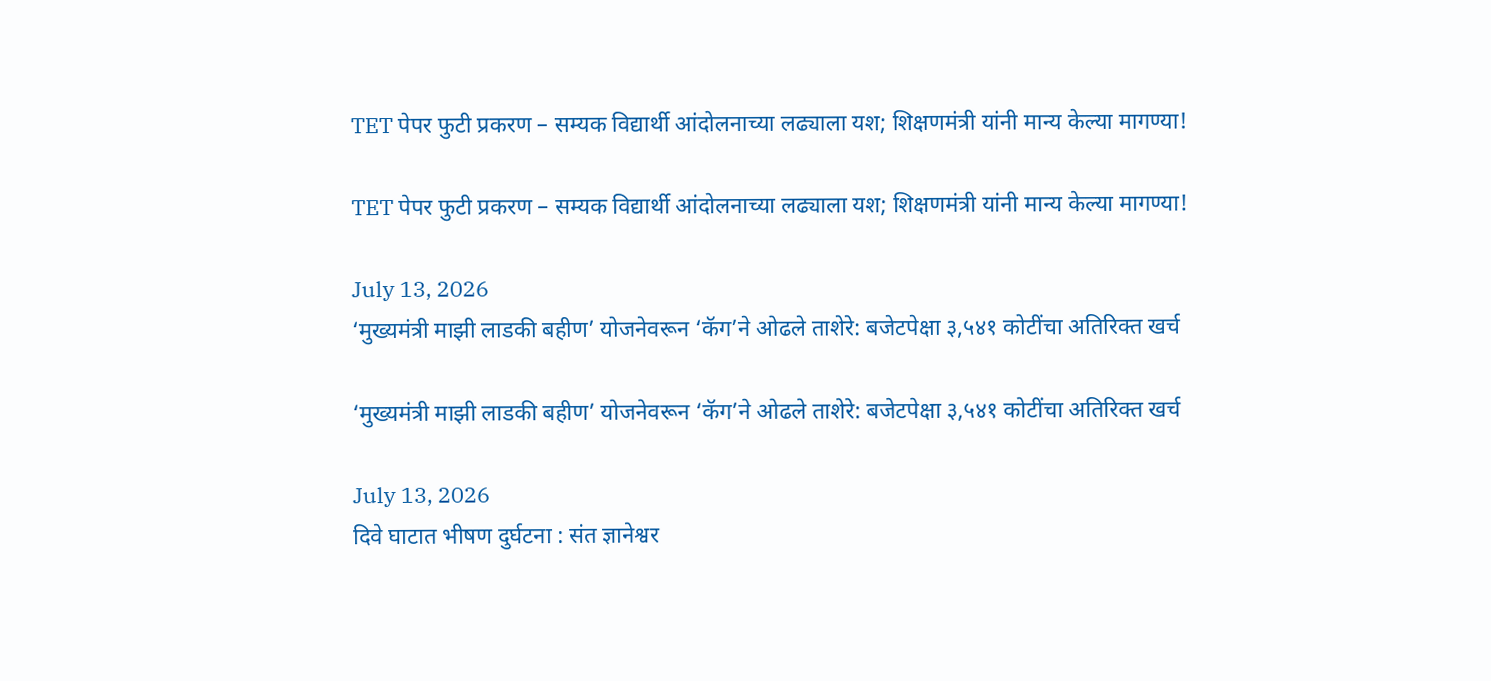TET पेपर फुटी प्रकरण – सम्यक विद्यार्थी आंदोलनाच्या लढ्याला यश; शिक्षणमंत्री यांनी मान्य केल्या मागण्या!

TET पेपर फुटी प्रकरण – सम्यक विद्यार्थी आंदोलनाच्या लढ्याला यश; शिक्षणमंत्री यांनी मान्य केल्या मागण्या!

July 13, 2026
‘मुख्यमंत्री माझी लाडकी बहीण’ योजनेवरून ‘कॅग’ने ओढले ताशेरे: बजेटपेक्षा ३,५४१ कोटींचा अतिरिक्त खर्च

‘मुख्यमंत्री माझी लाडकी बहीण’ योजनेवरून ‘कॅग’ने ओढले ताशेरे: बजेटपेक्षा ३,५४१ कोटींचा अतिरिक्त खर्च

July 13, 2026
दिवे घाटात भीषण दुर्घटना : संत ज्ञानेश्वर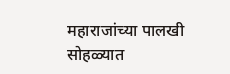महाराजांच्या पालखी सोहळ्यात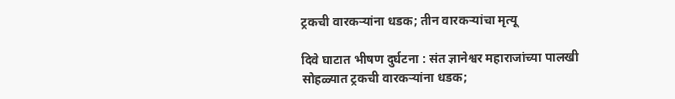ट्रकची वारकऱ्यांना धडक; तीन वारकऱ्यांचा मृत्यू

दिवे घाटात भीषण दुर्घटना : संत ज्ञानेश्वर महाराजांच्या पालखी सोहळ्यात ट्रकची वारकऱ्यांना धडक;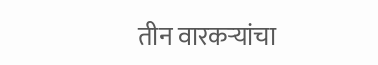तीन वारकऱ्यांचा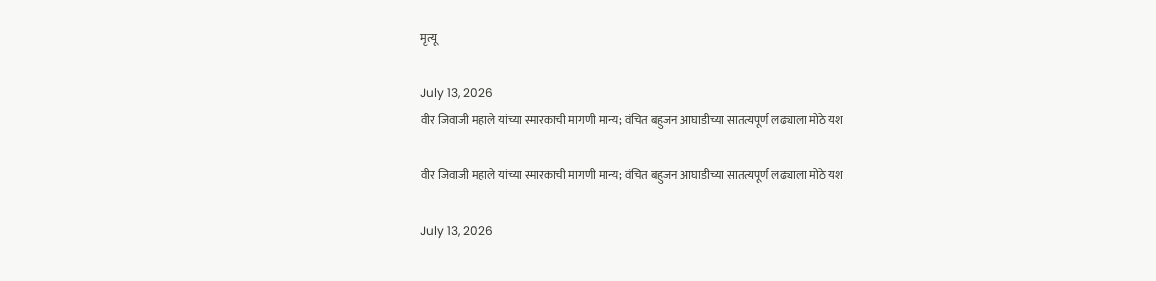मृत्यू

July 13, 2026
वीर जिवाजी महाले यांच्या स्मारकाची मागणी मान्य; वंचित बहुजन आघाडीच्या सातत्यपूर्ण लढ्याला मोठे यश

वीर जिवाजी महाले यांच्या स्मारकाची मागणी मान्य; वंचित बहुजन आघाडीच्या सातत्यपूर्ण लढ्याला मोठे यश

July 13, 2026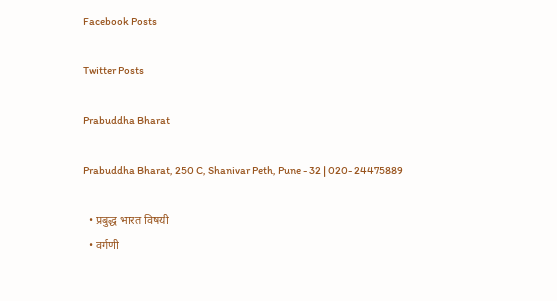Facebook Posts

Twitter Posts

Prabuddha Bharat

Prabuddha Bharat, 250 C, Shanivar Peth, Pune - 32 | 020- 24475889

  • प्रबुद्ध भारत विषयी
  • वर्गणी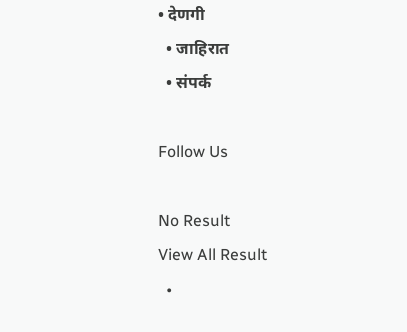• देणगी
  • जाहिरात
  • संपर्क

Follow Us

No Result
View All Result
  •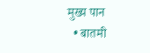मुख्य पान
  • बातमी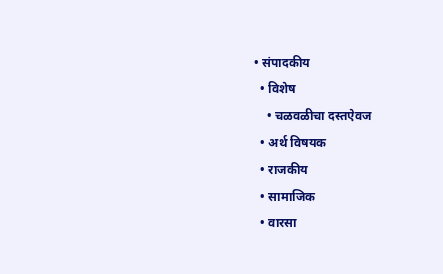• संपादकीय
  • विशेष
    • चळवळीचा दस्तऐवज
  • अर्थ विषयक
  • राजकीय
  • सामाजिक
  • वारसा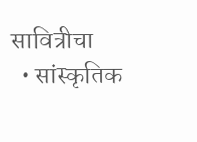सावित्रीचा
  • सांस्कृतिक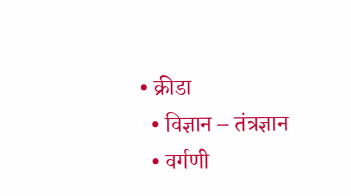• क्रीडा
  • विज्ञान – तंत्रज्ञान
  • वर्गणी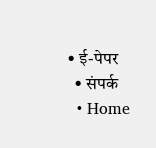• ई-पेपर
  • संपर्क
  • Home